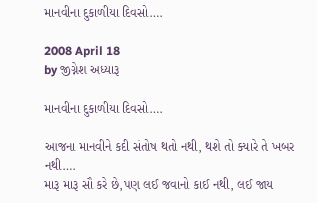માનવીના દુકાળીયા દિવસો….

2008 April 18
by જીગ્નેશ અધ્યારૂ

માનવીના દુકાળીયા દિવસો….

આજના માનવીને કદી સંતોષ થતો નથી, થશે તો ક્યારે તે ખબર નથી….
મારૂ મારૂ સૌ કરે છે,પણ લઈ જવાનો કાઈ નથી, લઈ જાય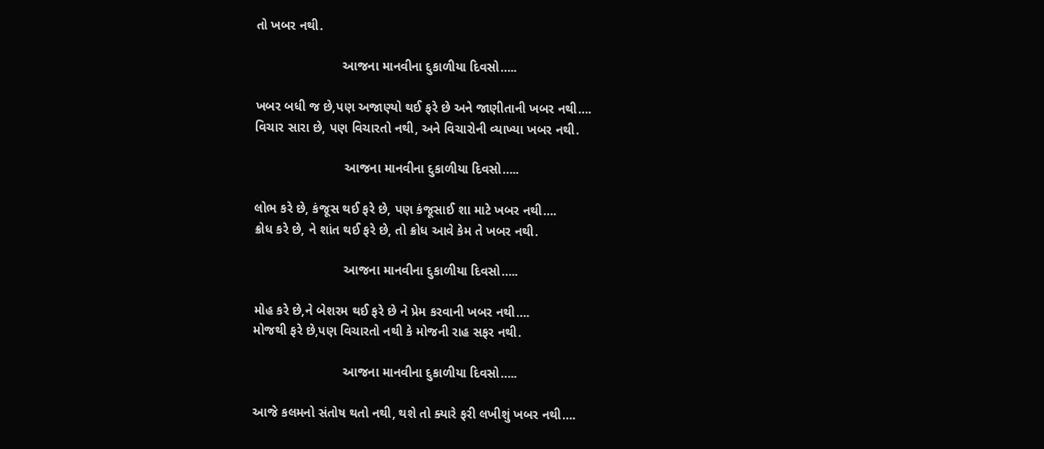તો ખબર નથી.

                        આજના માનવીના દુકાળીયા દિવસો…..

ખબર બધી જ છે,પણ અજાણ્યો થઈ ફરે છે અને જાણીતાની ખબર નથી….
વિચાર સારા છે, પણ વિચારતો નથી, અને વિચારોની વ્યાખ્યા ખબર નથી.

                         આજના માનવીના દુકાળીયા દિવસો…..

લોભ કરે છે, કંજૂસ થઈ ફરે છે, પણ કંજૂસાઈ શા માટે ખબર નથી….
ક્રોધ કરે છે, ને શાંત થઈ ફરે છે, તો ક્રોધ આવે કેમ તે ખબર નથી.

                         આજના માનવીના દુકાળીયા દિવસો…..

મોહ કરે છે,ને બેશરમ થઈ ફરે છે ને પ્રેમ કરવાની ખબર નથી….
મોજથી ફરે છે,પણ વિચારતો નથી કે મોજની રાહ સફર નથી.

                         આજના માનવીના દુકાળીયા દિવસો…..

આજે કલમનો સંતોષ થતો નથી, થશે તો ક્યારે ફરી લખીશું ખબર નથી….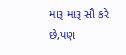મારૂ મારૂ સૌ કરે છે,પણ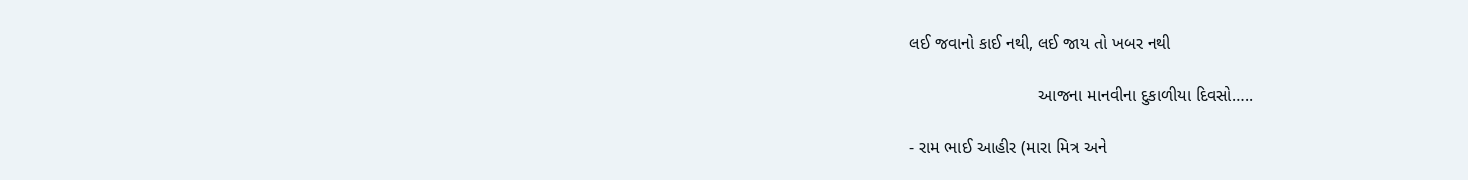લઈ જવાનો કાઈ નથી, લઈ જાય તો ખબર નથી

                           આજના માનવીના દુકાળીયા દિવસો…..

- રામ ભાઈ આહીર (મારા મિત્ર અને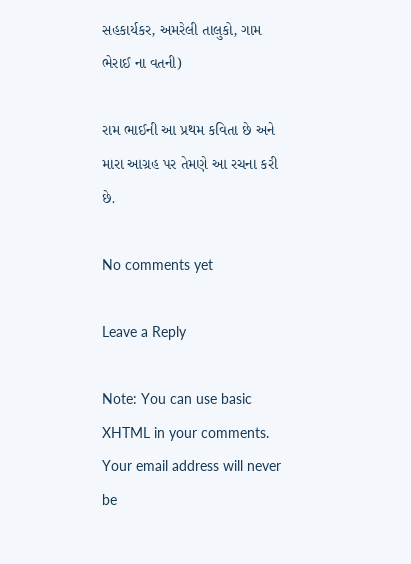સહકાર્યકર, અમરેલી તાલુકો, ગામ ભેરાઈ ના વતની)

રામ ભાઈની આ પ્રથમ કવિતા છે અને મારા આગ્રહ પર તેમણે આ રચના કરી છે.

No comments yet

Leave a Reply

Note: You can use basic XHTML in your comments. Your email address will never be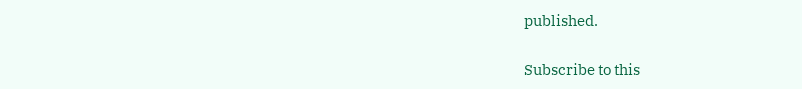published.

Subscribe to this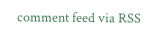comment feed via RSS